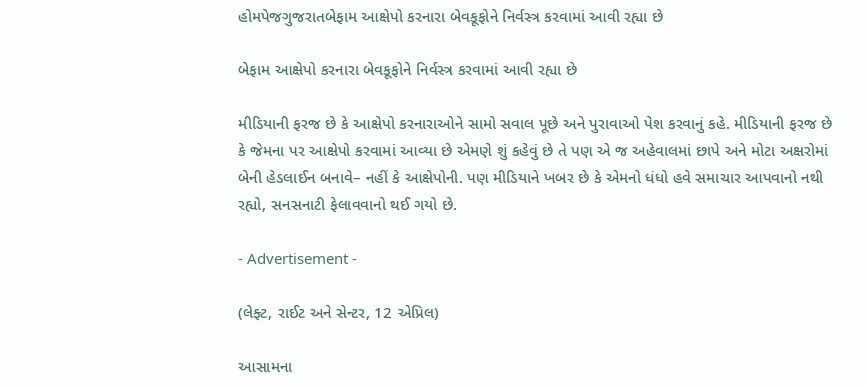હોમપેજગુજરાતબેફામ આક્ષેપો કરનારા બેવકૂફોને નિર્વસ્ત્ર કરવામાં આવી રહ્યા છે

બેફામ આક્ષેપો કરનારા બેવકૂફોને નિર્વસ્ત્ર કરવામાં આવી રહ્યા છે

મીડિયાની ફરજ છે કે આક્ષેપો કરનારાઓને સામો સવાલ પૂછે અને પુરાવાઓ પેશ કરવાનું કહે. મીડિયાની ફરજ છે કે જેમના પર આક્ષેપો કરવામાં આવ્યા છે એમણે શું કહેવું છે તે પણ એ જ અહેવાલમાં છાપે અને મોટા અક્ષરોમાં બેની હેડલાઈન બનાવે– નહીં કે આક્ષેપોની. પણ મીડિયાને ખબર છે કે એમનો ધંધો હવે સમાચાર આપવાનો નથી રહ્યો, સનસનાટી ફેલાવવાનો થઈ ગયો છે.

- Advertisement -

(લેફ્ટ, રાઈટ અને સેન્ટર, 12 એપ્રિલ)

આસામના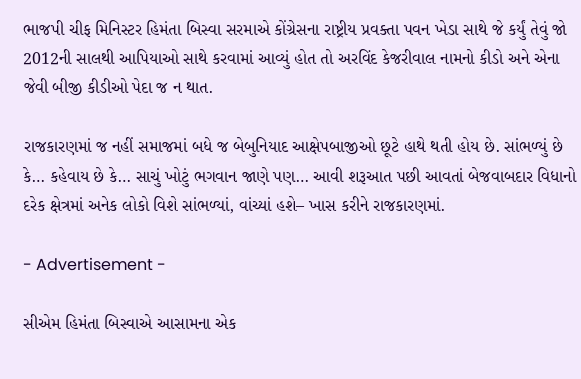ભાજપી ચીફ મિનિસ્ટર હિમંતા બિસ્વા સરમાએ કોંગ્રેસના રાષ્ટ્રીય પ્રવક્તા પવન ખેડા સાથે જે કર્યું તેવું જો 2012ની સાલથી આપિયાઓ સાથે કરવામાં આવ્યું હોત તો અરવિંદ કેજરીવાલ નામનો કીડો અને એના જેવી બીજી કીડીઓ પેદા જ ન થાત.

રાજકારણમાં જ નહીં સમાજમાં બધે જ બેબુનિયાદ આક્ષેપબાજીઓ છૂટે હાથે થતી હોય છે. સાંભળ્યું છે કે… કહેવાય છે કે… સાચું ખોટું ભગવાન જાણે પણ… આવી શરૂઆત પછી આવતાં બેજવાબદાર વિધાનો દરેક ક્ષેત્રમાં અનેક લોકો વિશે સાંભળ્યાં, વાંચ્યાં હશે– ખાસ કરીને રાજકારણમાં.

- Advertisement -

સીએમ હિમંતા બિસ્વાએ આસામના એક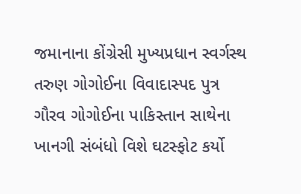જમાનાના કોંગ્રેસી મુખ્યપ્રધાન સ્વર્ગસ્થ તરુણ ગોગોઈના વિવાદાસ્પદ પુત્ર ગૌરવ ગોગોઈના પાકિસ્તાન સાથેના ખાનગી સંબંધો વિશે ઘટસ્ફોટ કર્યો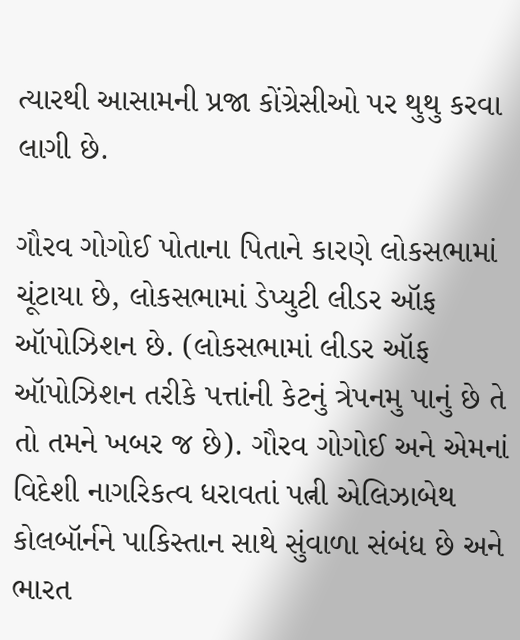ત્યારથી આસામની પ્રજા કોંગ્રેસીઓ પર થુથુ કરવા લાગી છે.

ગૌરવ ગોગોઈ પોતાના પિતાને કારણે લોકસભામાં ચૂંટાયા છે, લોકસભામાં ડેપ્યુટી લીડર ઑફ ઑપોઝિશન છે. (લોકસભામાં લીડર ઑફ ઑપોઝિશન તરીકે પત્તાંની કેટનું ત્રેપનમુ પાનું છે તે તો તમને ખબર જ છે). ગૌરવ ગોગોઈ અને એમનાં વિદેશી નાગરિકત્વ ધરાવતાં પત્ની એલિઝાબેથ કોલબૉર્નને પાકિસ્તાન સાથે સુંવાળા સંબંધ છે અને ભારત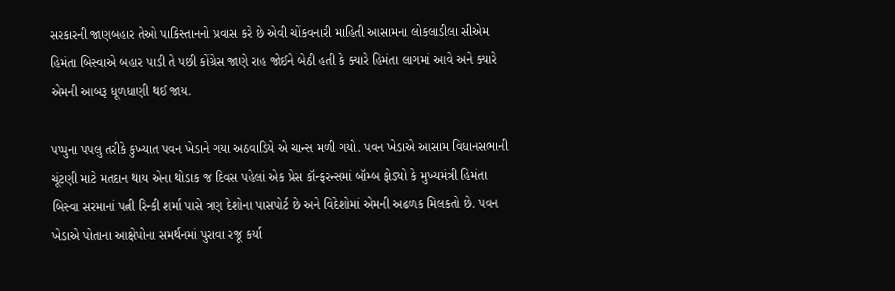સરકારની જાણબહાર તેઓ પાકિસ્તાનનો પ્રવાસ કરે છે એવી ચોંકવનારી માહિતી આસામના લોકલાડીલા સીએમ હિમંતા બિસ્વાએ બહાર પાડી તે પછી કોંગ્રેસ જાણે રાહ જોઈને બેઠી હતી કે ક્યારે હિમંતા લાગમાં આવે અને ક્યારે એમની આબરૂ ધૂળધાણી થઈ જાય.

પપ્પુના પપલુ તરીકે કુખ્યાત પવન ખેડાને ગયા અઠવાડિયે એ ચાન્સ મળી ગયો. પવન ખેડાએ આસામ વિધાનસભાની ચૂંટણી માટે મતદાન થાય એના થોડાક જ દિવસ પહેલાં એક પ્રેસ કૉન્ફરન્સમાં બૉમ્બ ફોડ્યો કે મુખ્યમંત્રી હિમંતા બિસ્વા સરમાનાં પત્ની રિન્કી શર્મા પાસે ત્રણ દેશોના પાસપોર્ટ છે અને વિદેશોમાં એમની અઢળક મિલકતો છે. પવન ખેડાએ પોતાના આક્ષેપોના સમર્થનમાં પુરાવા રજૂ કર્યા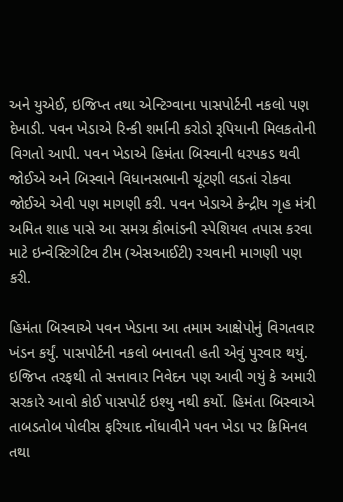અને યુએઈ, ઇજિપ્ત તથા એન્ટિગ્વાના પાસપોર્ટની નકલો પણ દેખાડી. પવન ખેડાએ રિન્કી શર્માની કરોડો રૂપિયાની મિલકતોની વિગતો આપી. પવન ખેડાએ હિમંતા બિસ્વાની ધરપકડ થવી જોઈએ અને બિસ્વાને વિધાનસભાની ચૂંટણી લડતાં રોકવા જોઈએ એવી પણ માગણી કરી. પવન ખેડાએ કેન્દ્રીય ગૃહ મંત્રી અમિત શાહ પાસે આ સમગ્ર કૌભાંડની સ્પેશિયલ તપાસ કરવા માટે ઇન્વેસ્ટિગેટિવ ટીમ (એસઆઈટી) રચવાની માગણી પણ કરી.

હિમંતા બિસ્વાએ પવન ખેડાના આ તમામ આક્ષેપોનું વિગતવાર ખંડન કર્યું. પાસપોર્ટની નકલો બનાવતી હતી એવું પુરવાર થયું. ઇજિપ્ત તરફથી તો સત્તાવાર નિવેદન પણ આવી ગયું કે અમારી સરકારે આવો કોઈ પાસપોર્ટ ઇશ્યુ નથી કર્યો. હિમંતા બિસ્વાએ તાબડતોબ પોલીસ ફરિયાદ નોંધાવીને પવન ખેડા પર ક્રિમિનલ તથા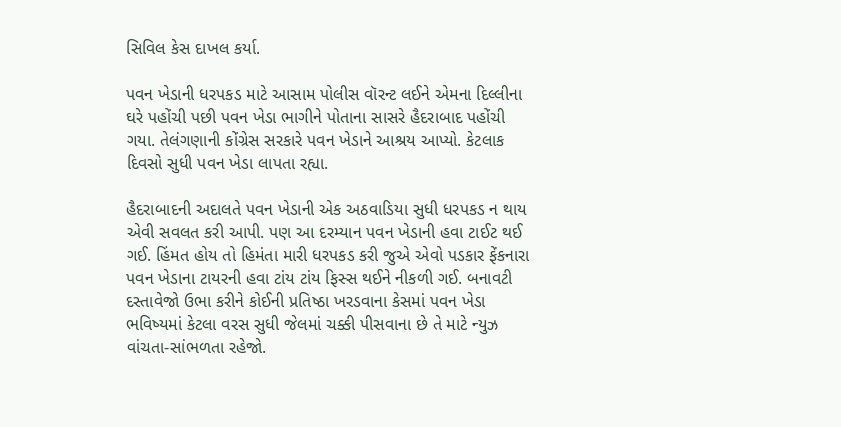સિવિલ કેસ દાખલ કર્યા.

પવન ખેડાની ધરપકડ માટે આસામ પોલીસ વૉરન્ટ લઈને એમના દિલ્લીના ઘરે પહોંચી પછી પવન ખેડા ભાગીને પોતાના સાસરે હૈદરાબાદ પહોંચી ગયા. તેલંગણાની કોંગ્રેસ સરકારે પવન ખેડાને આશ્રય આપ્યો. કેટલાક દિવસો સુધી પવન ખેડા લાપતા રહ્યા.

હૈદરાબાદની અદાલતે પવન ખેડાની એક અઠવાડિયા સુધી ધરપકડ ન થાય એવી સવલત કરી આપી. પણ આ દરમ્યાન પવન ખેડાની હવા ટાઈટ થઈ ગઈ. હિંમત હોય તો હિમંતા મારી ધરપકડ કરી જુએ એવો પડકાર ફેંકનારા પવન ખેડાના ટાયરની હવા ટાંય ટાંય ફિસ્સ થઈને નીકળી ગઈ. બનાવટી દસ્તાવેજો ઉભા કરીને કોઈની પ્રતિષ્ઠા ખરડવાના કેસમાં પવન ખેડા ભવિષ્યમાં કેટલા વરસ સુધી જેલમાં ચક્કી પીસવાના છે તે માટે ન્યુઝ વાંચતા-સાંભળતા રહેજો.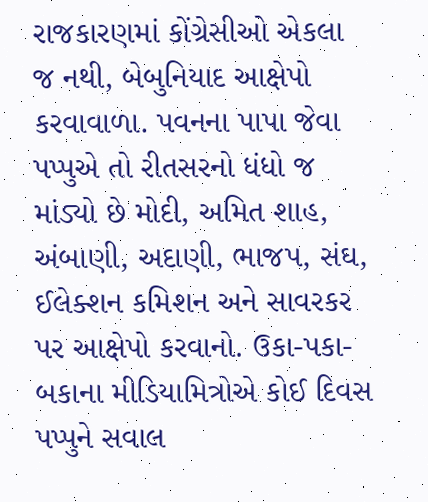રાજકારણમાં કોંગ્રેસીઓ એકલા જ નથી, બેબુનિયાદ આક્ષેપો કરવાવાળા. પવનના પાપા જેવા પપ્પુએ તો રીતસરનો ધંધો જ માંડ્યો છે મોદી, અમિત શાહ, અંબાણી, અદાણી, ભાજપ, સંઘ, ઈલેક્શન કમિશન અને સાવરકર પર આક્ષેપો કરવાનો. ઉકા-પકા-બકાના મીડિયામિત્રોએ કોઈ દિવસ પપ્પુને સવાલ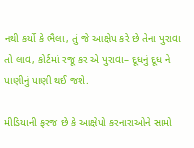નથી કર્યો કે ભૈલા, તું જે આક્ષેપ કરે છે તેના પુરાવા તો લાવ, કોર્ટમાં રજૂ કર એ પુરાવા– દૂધનું દૂધ ને પાણીનું પાણી થઈ જશે.

મીડિયાની ફરજ છે કે આક્ષેપો કરનારાઓને સામો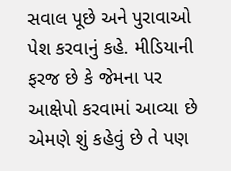સવાલ પૂછે અને પુરાવાઓ પેશ કરવાનું કહે. મીડિયાની ફરજ છે કે જેમના પર આક્ષેપો કરવામાં આવ્યા છે એમણે શું કહેવું છે તે પણ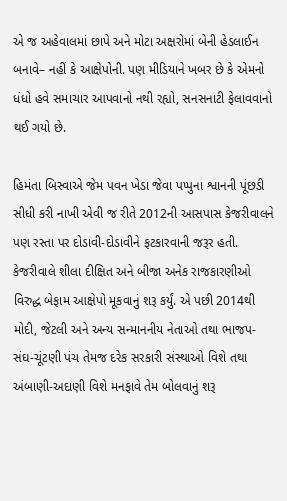એ જ અહેવાલમાં છાપે અને મોટા અક્ષરોમાં બેની હેડલાઈન બનાવે– નહીં કે આક્ષેપોની. પણ મીડિયાને ખબર છે કે એમનો ધંધો હવે સમાચાર આપવાનો નથી રહ્યો, સનસનાટી ફેલાવવાનો થઈ ગયો છે.

હિમંતા બિસ્વાએ જેમ પવન ખેડા જેવા પપ્પુના શ્વાનની પૂંછડી સીધી કરી નાખી એવી જ રીતે 2012ની આસપાસ કેજરીવાલને પણ રસ્તા પર દોડાવી-દોડાવીને ફટકારવાની જરૂર હતી. કેજરીવાલે શીલા દીક્ષિત અને બીજા અનેક રાજકારણીઓ વિરુદ્ધ બેફામ આક્ષેપો મૂકવાનું શરૂ કર્યું. એ પછી 2014થી મોદી, જેટલી અને અન્ય સન્માનનીય નેતાઓ તથા ભાજપ-સંઘ-ચૂંટણી પંચ તેમજ દરેક સરકારી સંસ્થાઓ વિશે તથા અંબાણી-અદાણી વિશે મનફાવે તેમ બોલવાનું શરૂ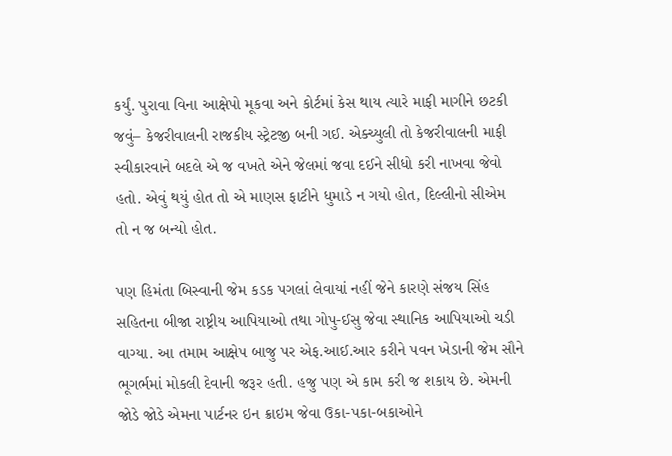કર્યું. પુરાવા વિના આક્ષેપો મૂકવા અને કોર્ટમાં કેસ થાય ત્યારે માફી માગીને છટકી જવું– કેજરીવાલની રાજકીય સ્ટ્રેટજી બની ગઈ. એક્ચ્યુલી તો કેજરીવાલની માફી સ્વીકારવાને બદલે એ જ વખતે એને જેલમાં જવા દઈને સીધો કરી નાખવા જેવો હતો. એવું થયું હોત તો એ માણસ ફાટીને ધુમાડે ન ગયો હોત, દિલ્લીનો સીએમ તો ન જ બન્યો હોત.

પણ હિમંતા બિસ્વાની જેમ કડક પગલાં લેવાયાં નહીં જેને કારણે સંજય સિંહ સહિતના બીજા રાષ્ટ્રીય આપિયાઓ તથા ગોપુ-ઈસુ જેવા સ્થાનિક આપિયાઓ ચડી વાગ્યા. આ તમામ આક્ષેપ બાજુ પર એફ.આઈ.આર કરીને પવન ખેડાની જેમ સૌને ભૂગર્ભમાં મોકલી દેવાની જરૂર હતી. હજુ પણ એ કામ કરી જ શકાય છે. એમની જોડે જોડે એમના પાર્ટનર ઇન ક્રાઇમ જેવા ઉકા-પકા-બકાઓને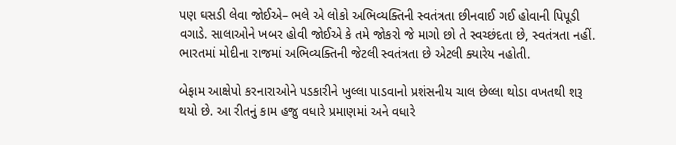પણ ઘસડી લેવા જોઈએ– ભલે એ લોકો અભિવ્યક્તિની સ્વતંત્રતા છીનવાઈ ગઈ હોવાની પિપૂડી વગાડે. સાલાઓને ખબર હોવી જોઈએ કે તમે જોકરો જે માગો છો તે સ્વચ્છંદતા છે, સ્વતંત્રતા નહીં. ભારતમાં મોદીના રાજમાં અભિવ્યક્તિની જેટલી સ્વતંત્રતા છે એટલી ક્યારેય નહોતી.

બેફામ આક્ષેપો કરનારાઓને પડકારીને ખુલ્લા પાડવાનો પ્રશંસનીય ચાલ છેલ્લા થોડા વખતથી શરૂ થયો છે. આ રીતનું કામ હજુ વધારે પ્રમાણમાં અને વધારે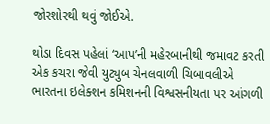જોરશોરથી થવું જોઈએ.

થોડા દિવસ પહેલાં ‘આપ’ની મહેરબાનીથી જમાવટ કરતી એક કચરા જેવી યુટ્યુબ ચેનલવાળી ચિબાવલીએ ભારતના ઇલેક્શન કમિશનની વિશ્વસનીયતા પર આંગળી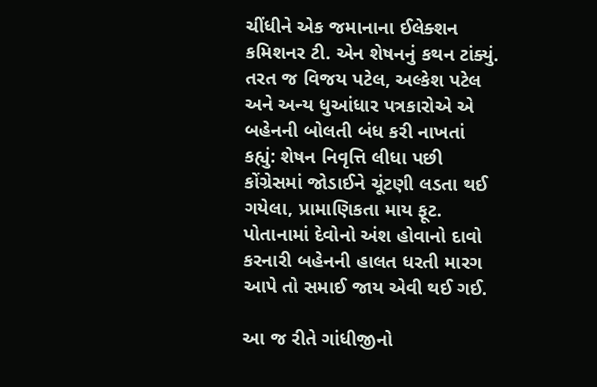ચીંધીને એક જમાનાના ઈલેક્શન કમિશનર ટી. એન શેષનનું કથન ટાંક્યું. તરત જ વિજય પટેલ, અલ્કેશ પટેલ અને અન્ય ધુઆંધાર પત્રકારોએ એ બહેનની બોલતી બંધ કરી નાખતાં કહ્યું: શેષન નિવૃત્તિ લીધા પછી કોંગ્રેસમાં જોડાઈને ચૂંટણી લડતા થઈ ગયેલા, પ્રામાણિકતા માય ફૂટ. પોતાનામાં દેવોનો અંશ હોવાનો દાવો કરનારી બહેનની હાલત ધરતી મારગ આપે તો સમાઈ જાય એવી થઈ ગઈ.

આ જ રીતે ગાંધીજીનો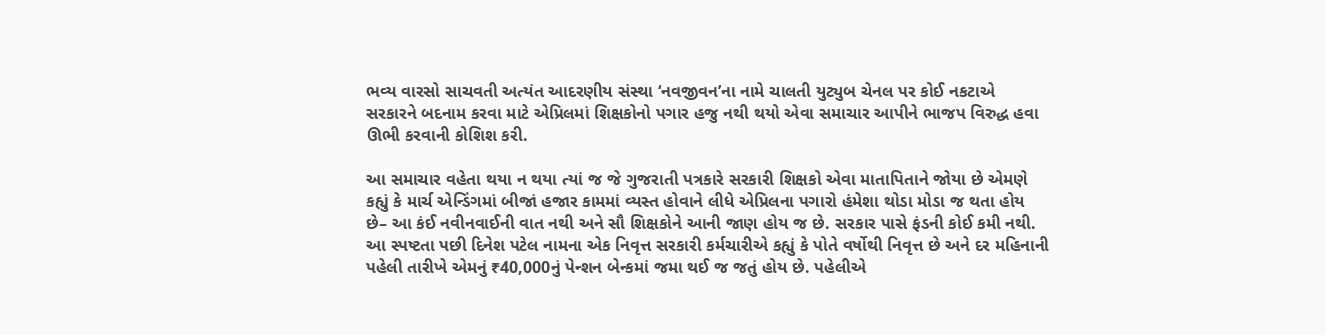ભવ્ય વારસો સાચવતી અત્યંત આદરણીય સંસ્થા ‘નવજીવન’ના નામે ચાલતી યુટ્યુબ ચેનલ પર કોઈ નકટાએ સરકારને બદનામ કરવા માટે એપ્રિલમાં શિક્ષકોનો પગાર હજુ નથી થયો એવા સમાચાર આપીને ભાજપ વિરુદ્ધ હવા ઊભી કરવાની કોશિશ કરી.

આ સમાચાર વહેતા થયા ન થયા ત્યાં જ જે ગુજરાતી પત્રકારે સરકારી શિક્ષકો એવા માતાપિતાને જોયા છે એમણે કહ્યું કે માર્ચ એન્ડિંગમાં બીજાં હજાર કામમાં વ્યસ્ત હોવાને લીધે એપ્રિલના પગારો હંમેશા થોડા મોડા જ થતા હોય છે– આ કંઈ નવીનવાઈની વાત નથી અને સૌ શિક્ષકોને આની જાણ હોય જ છે. સરકાર પાસે ફંડની કોઈ કમી નથી. આ સ્પષ્ટતા પછી દિનેશ પટેલ નામના એક નિવૃત્ત સરકારી કર્મચારીએ કહ્યું કે પોતે વર્ષોથી નિવૃત્ત છે અને દર મહિનાની પહેલી તારીખે એમનું ₹40,000નું પેન્શન બેન્કમાં જમા થઈ જ જતું હોય છે. પહેલીએ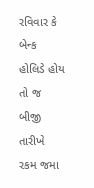રવિવાર કે બેન્ક હોલિડે હોય તો જ બીજી તારીખે રકમ જમા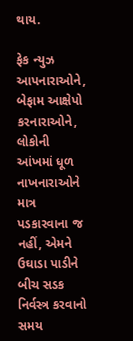થાય.

ફેક ન્યુઝ આપનારાઓને, બેફામ આક્ષેપો કરનારાઓને, લોકોની આંખમાં ધૂળ નાખનારાઓને માત્ર પડકારવાના જ નહીં, એમને ઉઘાડા પાડીને બીચ સડક નિર્વસ્ત્ર કરવાનો સમય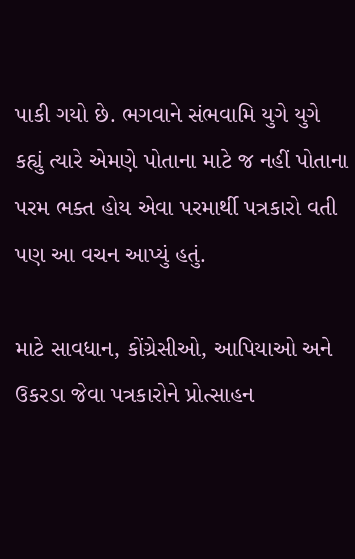પાકી ગયો છે. ભગવાને સંભવામિ યુગે યુગે કહ્યું ત્યારે એમણે પોતાના માટે જ નહીં પોતાના પરમ ભક્ત હોય એવા પરમાર્થી પત્રકારો વતી પણ આ વચન આપ્યું હતું.

માટે સાવધાન, કોંગ્રેસીઓ, આપિયાઓ અને ઉકરડા જેવા પત્રકારોને પ્રોત્સાહન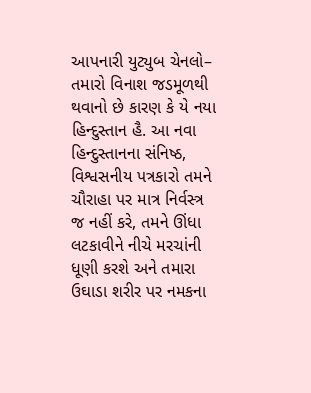આપનારી યુટ્યુબ ચેનલો– તમારો વિનાશ જડમૂળથી થવાનો છે કારણ કે યે નયા હિન્દુસ્તાન હૈ. આ નવા હિન્દુસ્તાનના સંનિષ્ઠ, વિશ્વસનીય પત્રકારો તમને ચૌરાહા પર માત્ર નિર્વસ્ત્ર જ નહીં કરે, તમને ઊંધા લટકાવીને નીચે મરચાંની ધૂણી કરશે અને તમારા ઉઘાડા શરીર પર નમકના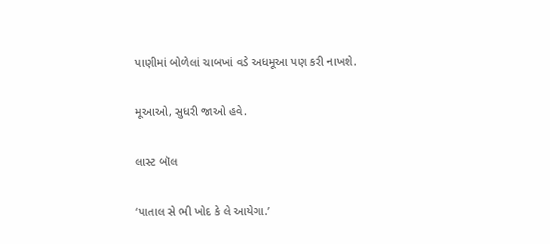પાણીમાં બોળેલાં ચાબખાં વડે અધમૂઆ પણ કરી નાખશે.

મૂઆઓ, સુધરી જાઓ હવે.

લાસ્ટ બૉલ

‘પાતાલ સે ભી ખોદ કે લે આયેગા.’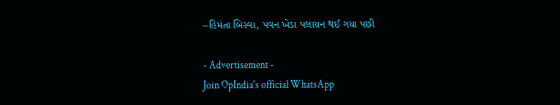–હિમંતા બિસ્વા, પવન ખેડા પલાયન થઈ ગયા પછી

- Advertisement -
Join OpIndia's official WhatsApp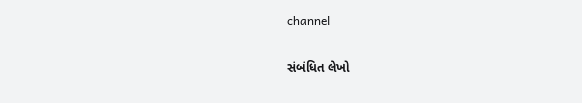channel

સંબંધિત લેખો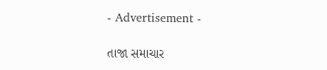- Advertisement -

તાજા સમાચાર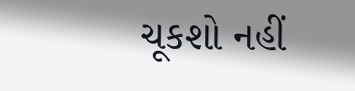ચૂકશો નહીં